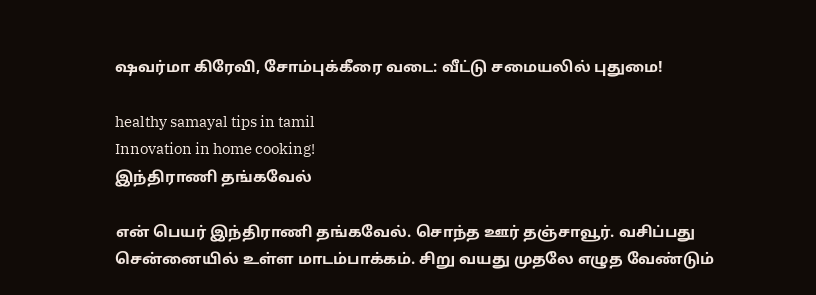ஷவர்மா கிரேவி, சோம்புக்கீரை வடை: வீட்டு சமையலில் புதுமை!

healthy samayal tips in tamil
Innovation in home cooking!
இந்திராணி தங்கவேல்

என் பெயர் இந்திராணி தங்கவேல். சொந்த ஊர் தஞ்சாவூர். வசிப்பது சென்னையில் உள்ள மாடம்பாக்கம். சிறு வயது முதலே எழுத வேண்டும்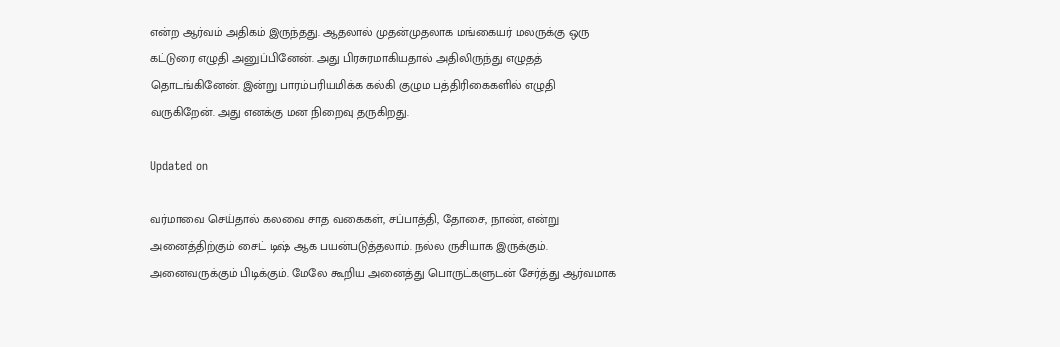என்ற ஆர்வம் அதிகம் இருந்தது. ஆதலால் முதன்முதலாக மங்கையர் மலருக்கு ஒரு கட்டுரை எழுதி அனுப்பினேன். அது பிரசுரமாகியதால் அதிலிருந்து எழுதத் தொடங்கினேன். இன்று பாரம்பரியமிக்க கல்கி குழும பத்திரிகைகளில் எழுதி வருகிறேன். அது எனக்கு மன நிறைவு தருகிறது.

Updated on

வர்மாவை செய்தால் கலவை சாத வகைகள், சப்பாத்தி, தோசை, நாண், என்று அனைத்திற்கும் சைட் டிஷ் ஆக பயன்படுத்தலாம். நல்ல ருசியாக இருக்கும். அனைவருக்கும் பிடிக்கும். மேலே கூறிய அனைத்து பொருட்களுடன் சேர்த்து ஆர்வமாக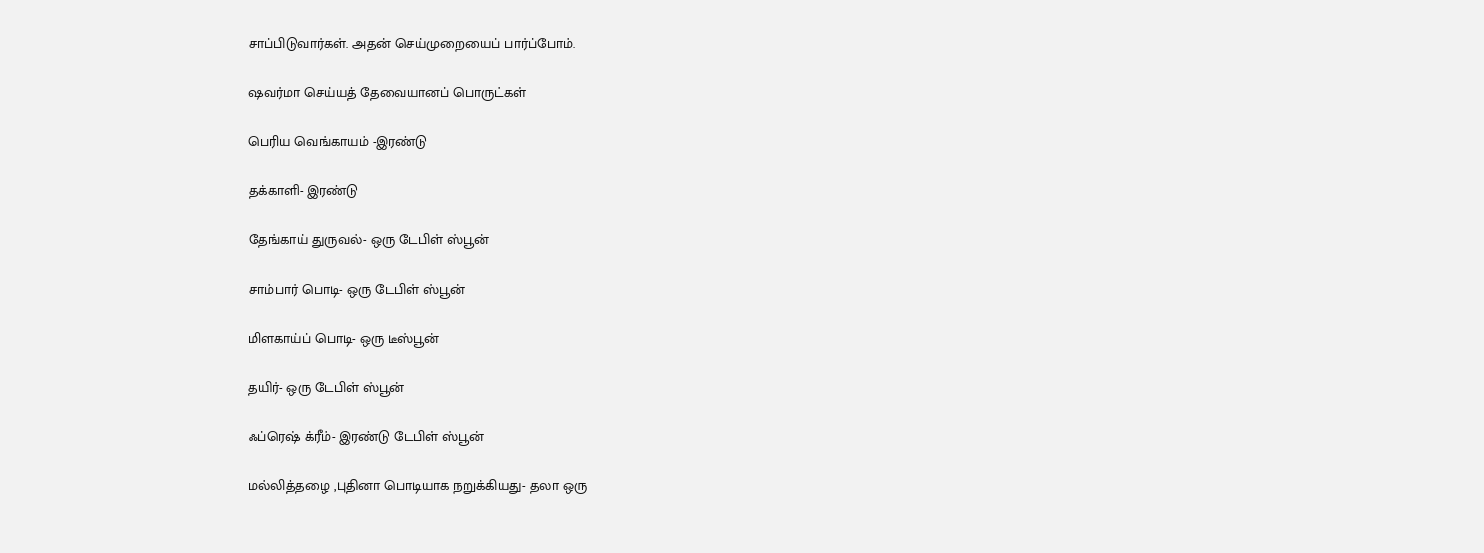சாப்பிடுவார்கள். அதன் செய்முறையைப் பார்ப்போம்.

ஷவர்மா செய்யத் தேவையானப் பொருட்கள்

பெரிய வெங்காயம் -இரண்டு

தக்காளி- இரண்டு

தேங்காய் துருவல்- ஒரு டேபிள் ஸ்பூன்

சாம்பார் பொடி- ஒரு டேபிள் ஸ்பூன்

மிளகாய்ப் பொடி- ஒரு டீஸ்பூன்

தயிர்- ஒரு டேபிள் ஸ்பூன்

ஃப்ரெஷ் க்ரீம்- இரண்டு டேபிள் ஸ்பூன்

மல்லித்தழை ,புதினா பொடியாக நறுக்கியது- தலா ஒரு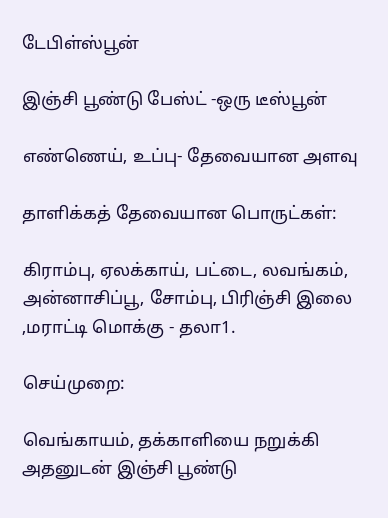டேபிள்ஸ்பூன்

இஞ்சி பூண்டு பேஸ்ட் -ஒரு டீஸ்பூன்

எண்ணெய், உப்பு- தேவையான அளவு

தாளிக்கத் தேவையான பொருட்கள்:

கிராம்பு, ஏலக்காய், பட்டை, லவங்கம், அன்னாசிப்பூ, சோம்பு, பிரிஞ்சி இலை ,மராட்டி மொக்கு - தலா1.

செய்முறை:

வெங்காயம், தக்காளியை நறுக்கி அதனுடன் இஞ்சி பூண்டு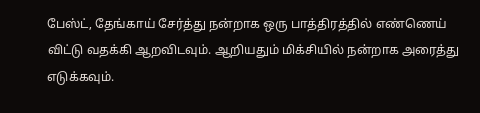பேஸ்ட், தேங்காய் சேர்த்து நன்றாக ஒரு பாத்திரத்தில் எண்ணெய் விட்டு வதக்கி ஆறவிடவும். ஆறியதும் மிக்சியில் நன்றாக அரைத்து எடுக்கவும்.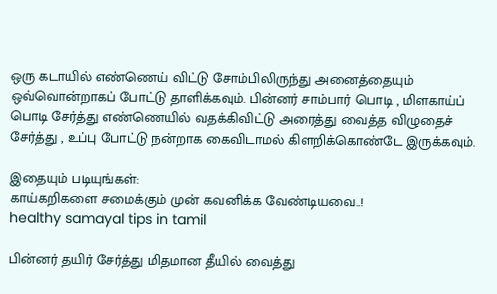ஒரு கடாயில் எண்ணெய் விட்டு சோம்பிலிருந்து அனைத்தையும் ஒவ்வொன்றாகப் போட்டு தாளிக்கவும். பின்னர் சாம்பார் பொடி , மிளகாய்ப் பொடி சேர்த்து எண்ணெயில் வதக்கிவிட்டு அரைத்து வைத்த விழுதைச் சேர்த்து , உப்பு போட்டு நன்றாக கைவிடாமல் கிளறிக்கொண்டே இருக்கவும்.

இதையும் படியுங்கள்:
காய்கறிகளை சமைக்கும் முன் கவனிக்க வேண்டியவை..!
healthy samayal tips in tamil

பின்னர் தயிர் சேர்த்து மிதமான தீயில் வைத்து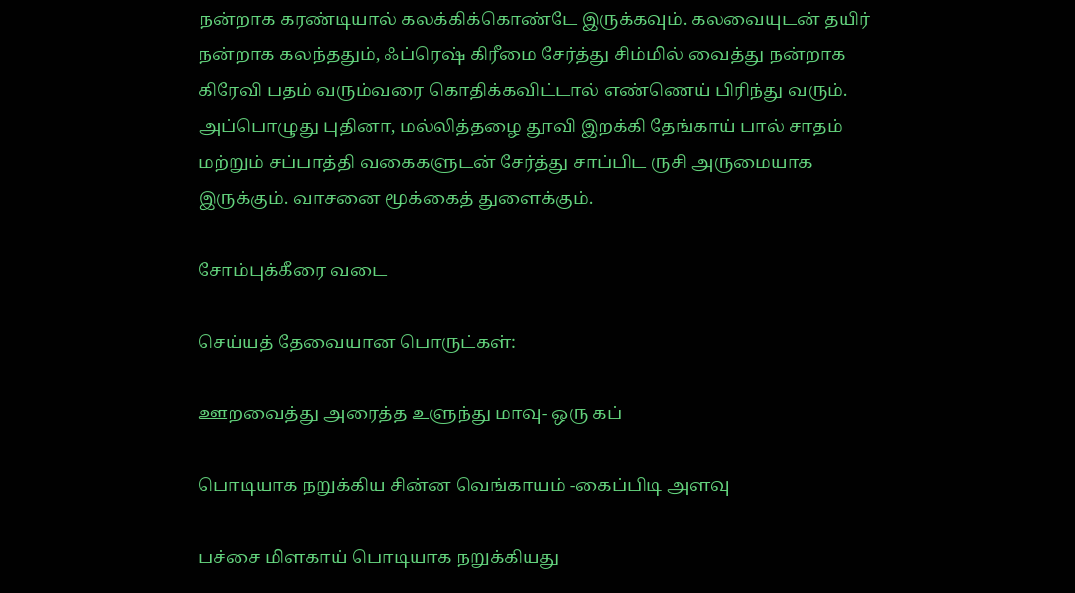நன்றாக கரண்டியால் கலக்கிக்கொண்டே இருக்கவும். கலவையுடன் தயிர் நன்றாக கலந்ததும், ஃப்ரெஷ் கிரீமை சேர்த்து சிம்மில் வைத்து நன்றாக கிரேவி பதம் வரும்வரை கொதிக்கவிட்டால் எண்ணெய் பிரிந்து வரும். அப்பொழுது புதினா, மல்லித்தழை தூவி இறக்கி தேங்காய் பால் சாதம் மற்றும் சப்பாத்தி வகைகளுடன் சேர்த்து சாப்பிட ருசி அருமையாக இருக்கும். வாசனை மூக்கைத் துளைக்கும்.

சோம்புக்கீரை வடை

செய்யத் தேவையான பொருட்கள்:

ஊறவைத்து அரைத்த உளுந்து மாவு- ஒரு கப்

பொடியாக நறுக்கிய சின்ன வெங்காயம் -கைப்பிடி அளவு

பச்சை மிளகாய் பொடியாக நறுக்கியது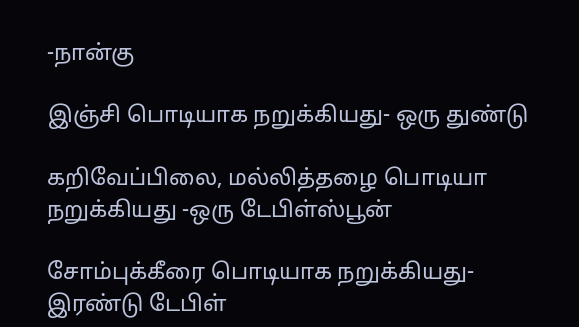-நான்கு

இஞ்சி பொடியாக நறுக்கியது- ஒரு துண்டு

கறிவேப்பிலை, மல்லித்தழை பொடியா நறுக்கியது -ஒரு டேபிள்ஸ்பூன்

சோம்புக்கீரை பொடியாக நறுக்கியது- இரண்டு டேபிள்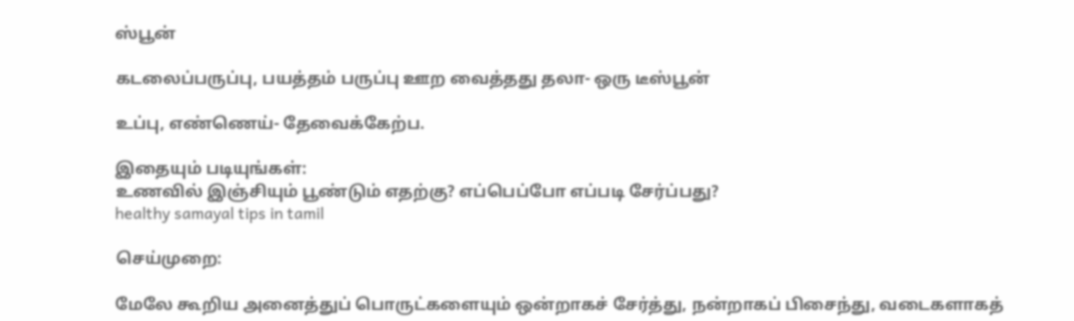ஸ்பூன்

கடலைப்பருப்பு, பயத்தம் பருப்பு ஊற வைத்தது தலா- ஒரு டீஸ்பூன்

உப்பு, எண்ணெய்- தேவைக்கேற்ப.

இதையும் படியுங்கள்:
உணவில் இஞ்சியும் பூண்டும் எதற்கு? எப்பெப்போ எப்படி சேர்ப்பது?
healthy samayal tips in tamil

செய்முறை:

மேலே கூறிய அனைத்துப் பொருட்களையும் ஒன்றாகச் சேர்த்து, நன்றாகப் பிசைந்து, வடைகளாகத்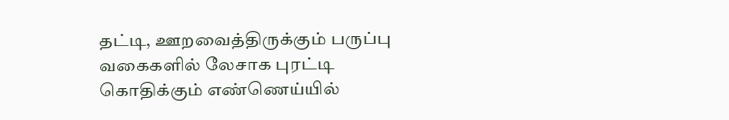தட்டி, ஊறவைத்திருக்கும் பருப்பு வகைகளில் லேசாக புரட்டி கொதிக்கும் எண்ணெய்யில்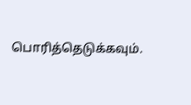பொரித்தெடுக்கவும்.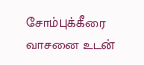சோம்புக்கீரை வாசனை உடன்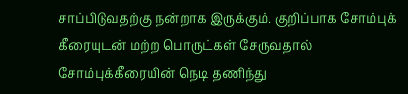சாப்பிடுவதற்கு நன்றாக இருக்கும். குறிப்பாக சோம்புக் கீரையுடன் மற்ற பொருட்கள் சேருவதால் சோம்புக்கீரையின் நெடி தணிந்து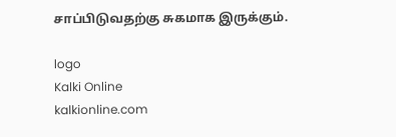சாப்பிடுவதற்கு சுகமாக இருக்கும்.

logo
Kalki Online
kalkionline.com